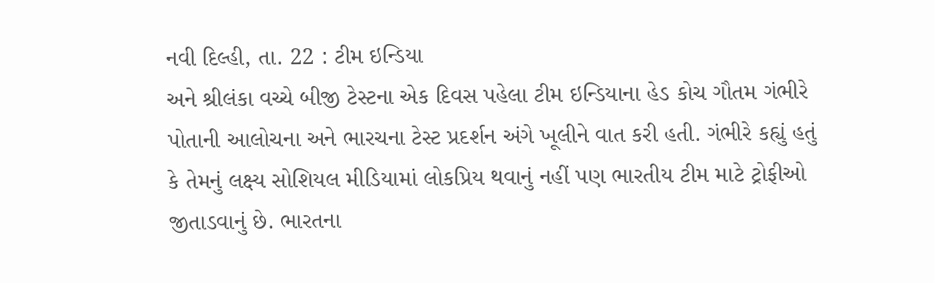નવી દિલ્હી, તા. 22 : ટીમ ઇન્ડિયા
અને શ્રીલંકા વચ્ચે બીજી ટેસ્ટના એક દિવસ પહેલા ટીમ ઇન્ડિયાના હેડ કોચ ગૌતમ ગંભીરે
પોતાની આલોચના અને ભારચના ટેસ્ટ પ્રદર્શન અંગે ખૂલીને વાત કરી હતી. ગંભીરે કહ્યું હતું
કે તેમનું લક્ષ્ય સોશિયલ મીડિયામાં લોકપ્રિય થવાનું નહીં પણ ભારતીય ટીમ માટે ટ્રોફીઓ
જીતાડવાનું છે. ભારતના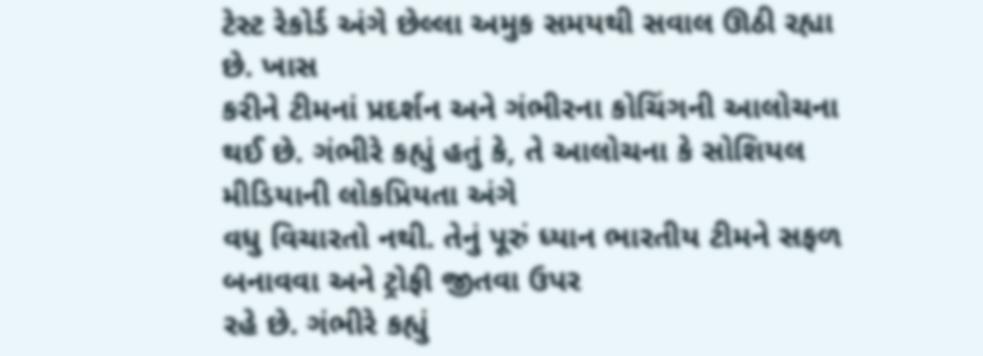ટેસ્ટ રેકોર્ડ અંગે છેલ્લા અમુક સમયથી સવાલ ઊઠી રહ્યા છે. ખાસ
કરીને ટીમનાં પ્રદર્શન અને ગંભીરના કોચિંગની આલોચના થઈ છે. ગંભીરે કહ્યું હતું કે, તે આલોચના કે સોશિયલ મીડિયાની લોકપ્રિયતા અંગે
વધુ વિચારતો નથી. તેનું પૂરું ધ્યાન ભારતીય ટીમને સફળ બનાવવા અને ટ્રોફી જીતવા ઉપર
રહે છે. ગંભીરે કહ્યું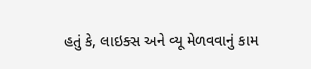હતું કે, લાઇક્સ અને વ્યૂ મેળવવાનું કામ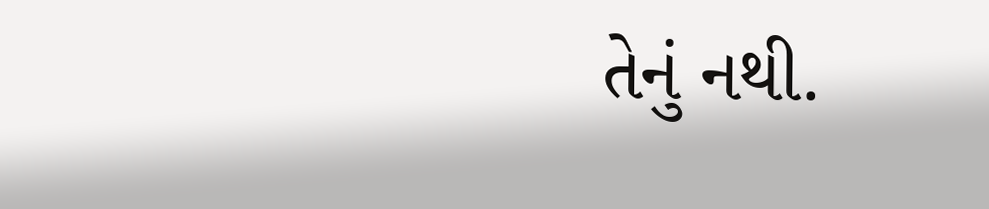તેનું નથી.